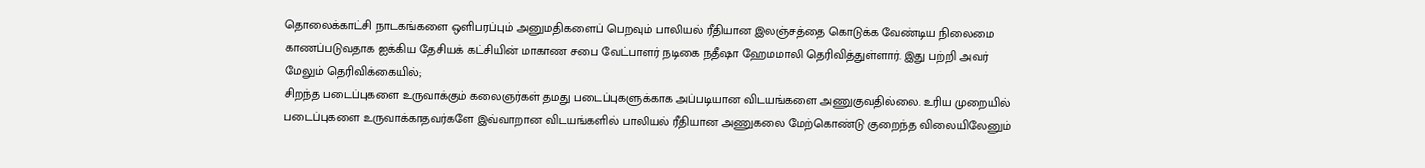தொலைக்காட்சி நாடகங்களை ஒளிபரப்பும் அனுமதிகளைப் பெறவும் பாலியல் ரீதியான இலஞ்சத்தை கொடுக்க வேண்டிய நிலைமை காணப்படுவதாக ஐக்கிய தேசியக் கட்சியின் மாகாண சபை வேட்பாளர் நடிகை நதீஷா ஹேமமாலி தெரிவித்துள்ளார். இது பற்றி அவர் மேலும் தெரிவிக்கையில்;
சிறந்த படைப்புகளை உருவாக்கும் கலைஞர்கள் தமது படைப்புகளுக்காக அப்படியான விடயங்களை அணுகுவதில்லை. உரிய முறையில் படைப்புகளை உருவாக்காதவர்களே இவ்வாறான விடயங்களில் பாலியல் ரீதியான அணுகலை மேற்கொண்டு குறைந்த விலையிலேனும்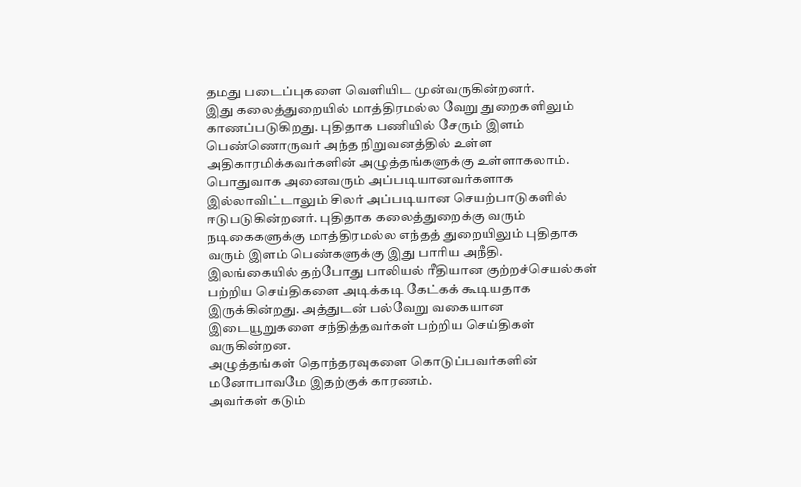தமது படைப்புகளை வெளியிட முன்வருகின்றனர்.
இது கலைத்துறையில் மாத்திரமல்ல வேறு துறைகளிலும் காணப்படுகிறது. புதிதாக பணியில் சேரும் இளம் பெண்ணொருவர் அந்த நிறுவனத்தில் உள்ள அதிகாரமிக்கவர்களின் அழுத்தங்களுக்கு உள்ளாகலாம்.
பொதுவாக அனைவரும் அப்படியானவர்களாக இல்லாவிட்டாலும் சிலர் அப்படியான செயற்பாடுகளில் ஈடுபடுகின்றனர். புதிதாக கலைத்துறைக்கு வரும் நடிகைகளுக்கு மாத்திரமல்ல எந்தத் துறையிலும் புதிதாக வரும் இளம் பெண்களுக்கு இது பாரிய அநீதி.
இலங்கையில் தற்போது பாலியல் ரீதியான குற்றச்செயல்கள் பற்றிய செய்திகளை அடிக்கடி கேட்கக் கூடியதாக இருக்கின்றது. அத்துடன் பல்வேறு வகையான இடையூறுகளை சந்தித்தவர்கள் பற்றிய செய்திகள் வருகின்றன.
அழுத்தங்கள் தொந்தரவுகளை கொடுப்பவர்களின் மனோபாவமே இதற்குக் காரணம்.
அவர்கள் கடும்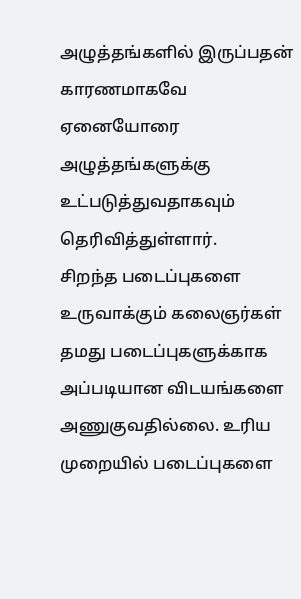அழுத்தங்களில் இருப்பதன் காரணமாகவே ஏனையோரை அழுத்தங்களுக்கு உட்படுத்துவதாகவும் தெரிவித்துள்ளார்.
சிறந்த படைப்புகளை உருவாக்கும் கலைஞர்கள் தமது படைப்புகளுக்காக அப்படியான விடயங்களை அணுகுவதில்லை. உரிய முறையில் படைப்புகளை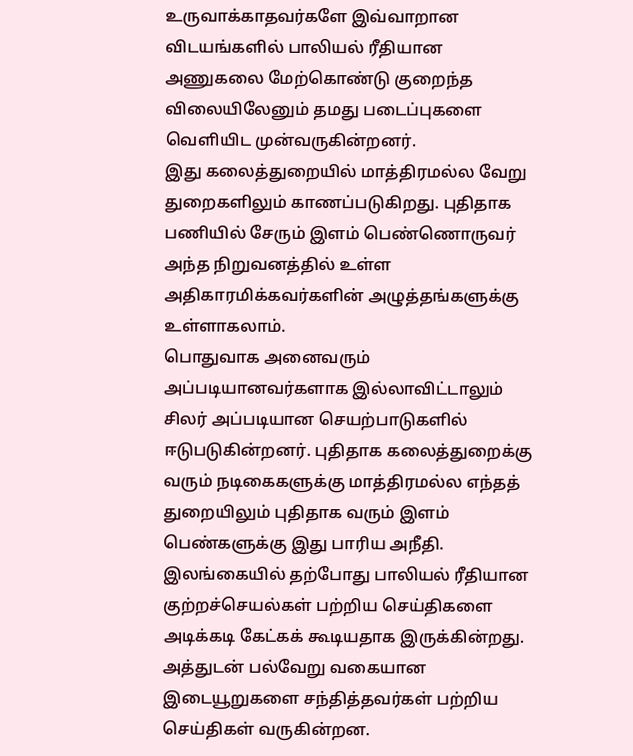உருவாக்காதவர்களே இவ்வாறான விடயங்களில் பாலியல் ரீதியான அணுகலை மேற்கொண்டு குறைந்த விலையிலேனும் தமது படைப்புகளை வெளியிட முன்வருகின்றனர்.
இது கலைத்துறையில் மாத்திரமல்ல வேறு துறைகளிலும் காணப்படுகிறது. புதிதாக பணியில் சேரும் இளம் பெண்ணொருவர் அந்த நிறுவனத்தில் உள்ள அதிகாரமிக்கவர்களின் அழுத்தங்களுக்கு உள்ளாகலாம்.
பொதுவாக அனைவரும் அப்படியானவர்களாக இல்லாவிட்டாலும் சிலர் அப்படியான செயற்பாடுகளில் ஈடுபடுகின்றனர். புதிதாக கலைத்துறைக்கு வரும் நடிகைகளுக்கு மாத்திரமல்ல எந்தத் துறையிலும் புதிதாக வரும் இளம் பெண்களுக்கு இது பாரிய அநீதி.
இலங்கையில் தற்போது பாலியல் ரீதியான குற்றச்செயல்கள் பற்றிய செய்திகளை அடிக்கடி கேட்கக் கூடியதாக இருக்கின்றது. அத்துடன் பல்வேறு வகையான இடையூறுகளை சந்தித்தவர்கள் பற்றிய செய்திகள் வருகின்றன.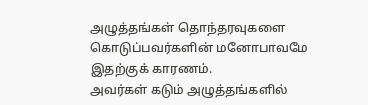அழுத்தங்கள் தொந்தரவுகளை கொடுப்பவர்களின் மனோபாவமே இதற்குக் காரணம்.
அவர்கள் கடும் அழுத்தங்களில்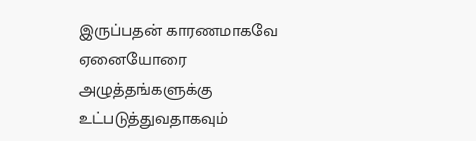இருப்பதன் காரணமாகவே ஏனையோரை அழுத்தங்களுக்கு உட்படுத்துவதாகவும்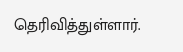தெரிவித்துள்ளார்.